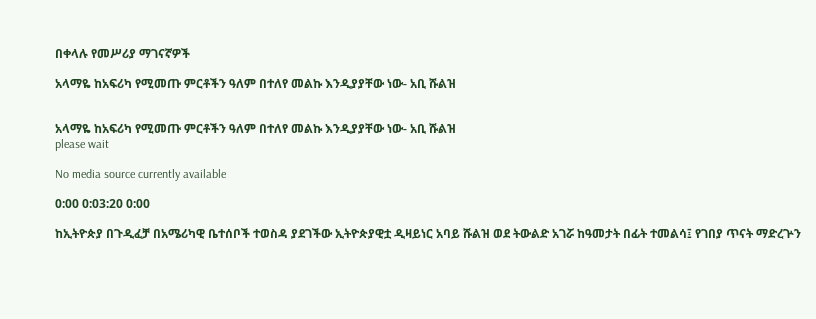በቀላሉ የመሥሪያ ማገናኛዎች

አላማዬ ከአፍሪካ የሚመጡ ምርቶችን ዓለም በተለየ መልኩ እንዲያያቸው ነው- አቢ ሹልዝ


አላማዬ ከአፍሪካ የሚመጡ ምርቶችን ዓለም በተለየ መልኩ እንዲያያቸው ነው- አቢ ሹልዝ
please wait

No media source currently available

0:00 0:03:20 0:00

ከኢትዮጵያ በጉዲፈቻ በአሜሪካዊ ቤተሰቦች ተወስዳ ያደገችው ኢትዮጵያዊቷ ዲዛይነር አባይ ሹልዝ ወደ ትውልድ አገሯ ከዓመታት በፊት ተመልሳ፤ የገበያ ጥናት ማድረጕን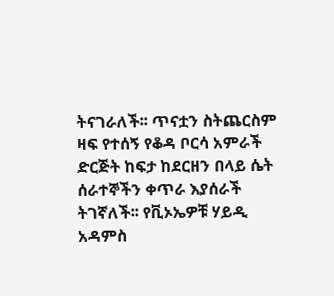ትናገራለች፡፡ ጥናቷን ስትጨርስም ዛፍ የተሰኝ የቆዳ ቦርሳ አምራች ድርጅት ከፍታ ከደርዘን በላይ ሴት ሰራተኞችን ቀጥራ እያሰራች ትገኛለች፡፡ የቪኦኤዎቹ ሃይዲ አዳምስ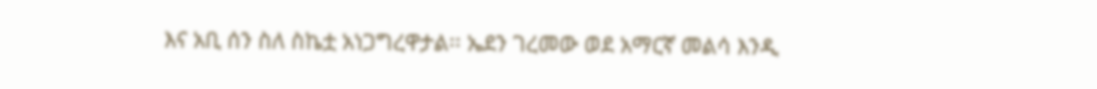እና አቢ ሰን ስለ ስኬቷ አነጋግረዋታል፡፡ ኤደን ገረመው ወደ አማርኛ መልሳ እንዲ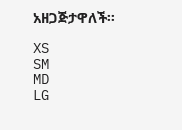አዘጋጅታዋለች፡፡

XS
SM
MD
LG